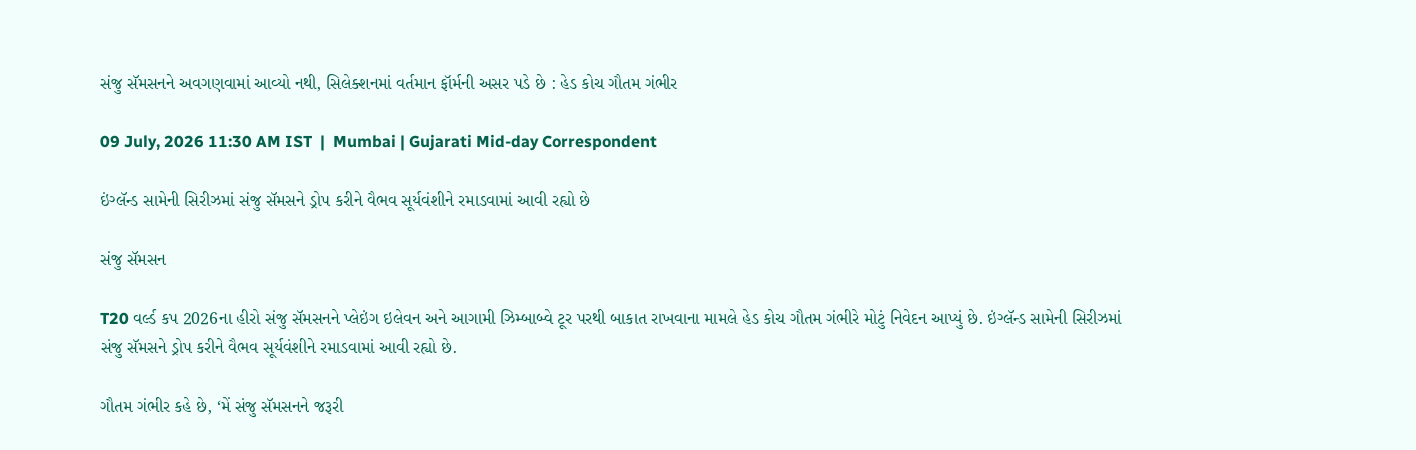સંજુ સૅમસનને અવગણવામાં આવ્યો નથી, સિલેક્શનમાં વર્તમાન ફૉર્મની અસર પડે છે : હેડ કોચ ગૌતમ ગંભીર

09 July, 2026 11:30 AM IST  |  Mumbai | Gujarati Mid-day Correspondent

ઇંગ્લૅન્ડ સામેની સિરીઝમાં સંજુ સૅમસને ડ્રોપ કરીને વૈભવ સૂર્યવંશીને રમાડવામાં આવી રહ્યો છે

સંજુ સૅમસન

T20 વર્લ્ડ કપ 2026ના હીરો સંજુ સૅમસનને પ્લેઇંગ ઇલેવન અને આગામી ઝિમ્બાબ્વે ટૂર પરથી બાકાત રાખવાના મામલે હેડ કોચ ગૌતમ ગંભીરે મોટું નિવેદન આપ્યું છે. ઇંગ્લૅન્ડ સામેની સિરીઝમાં સંજુ સૅમસને ડ્રોપ કરીને વૈભવ સૂર્યવંશીને રમાડવામાં આવી રહ્યો છે.

ગૌતમ ગંભીર કહે છે, ‘મેં સંજુ સૅમસનને જરૂરી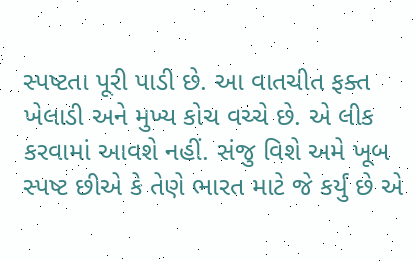સ્પષ્ટતા પૂરી પાડી છે. આ વાતચીત ફક્ત ખેલાડી અને મુખ્ય કોચ વચ્ચે છે. એ લીક કરવામાં આવશે નહીં. સંજુ વિશે અમે ખૂબ સ્પષ્ટ છીએ કે તેણે ભારત માટે જે કર્યું છે એ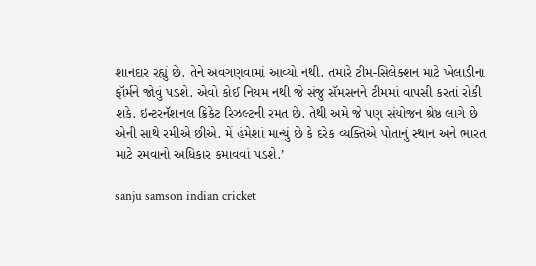શાનદાર રહ્યું છે. તેને અવગણવામાં આવ્યો નથી. તમારે ટીમ-સિલેક્શન માટે ખેલાડીના ફૉર્મને જોવું પડશે. એવો કોઈ નિયમ નથી જે સંજુ સૅમસનને ટીમમાં વાપસી કરતાં રોકી શકે. ઇન્ટરનૅશનલ ક્રિકેટ રિઝલ્ટની રમત છે. તેથી અમે જે પણ સંયોજન શ્રેષ્ઠ લાગે છે એની સાથે રમીએ છીએ. મેં હંમેશાં માન્યું છે કે દરેક વ્યક્તિએ પોતાનું સ્થાન અને ભારત માટે રમવાનો અધિકાર કમાવવાં પડશે.’

sanju samson indian cricket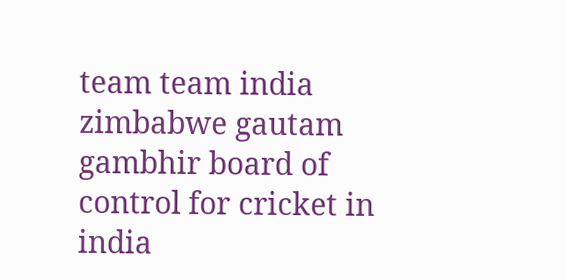team team india zimbabwe gautam gambhir board of control for cricket in india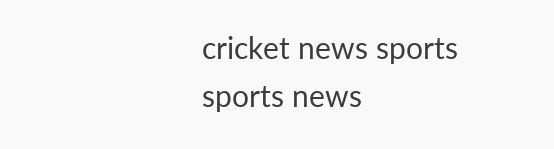cricket news sports sports news